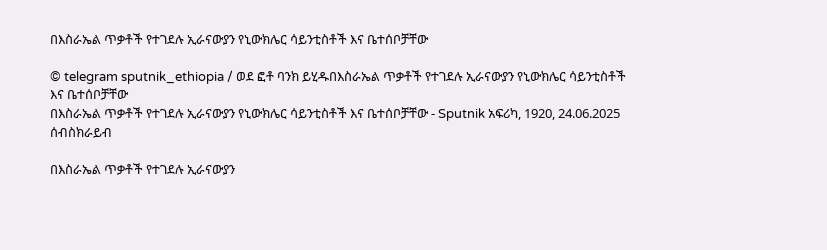በእስራኤል ጥቃቶች የተገደሉ ኢራናውያን የኒውክሌር ሳይንቲስቶች እና ቤተሰቦቻቸው

© telegram sputnik_ethiopia / ወደ ፎቶ ባንክ ይሂዱበእስራኤል ጥቃቶች የተገደሉ ኢራናውያን የኒውክሌር ሳይንቲስቶች እና ቤተሰቦቻቸው
በእስራኤል ጥቃቶች የተገደሉ ኢራናውያን የኒውክሌር ሳይንቲስቶች እና ቤተሰቦቻቸው - Sputnik አፍሪካ, 1920, 24.06.2025
ሰብስክራይብ

በእስራኤል ጥቃቶች የተገደሉ ኢራናውያን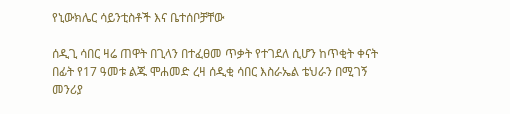የኒውክሌር ሳይንቲስቶች እና ቤተሰቦቻቸው

ሰዲጊ ሳበር ዛሬ ጠዋት በጊላን በተፈፀመ ጥቃት የተገደለ ሲሆን ከጥቂት ቀናት በፊት የ17 ዓመቱ ልጁ ሞሐመድ ረዛ ሰዲቂ ሳበር እስራኤል ቴህራን በሚገኝ መንሪያ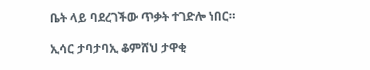ቤት ላይ ባደረገችው ጥቃት ተገድሎ ነበር።

ኢሳር ታባታባኢ ቆምሸህ ታዋቂ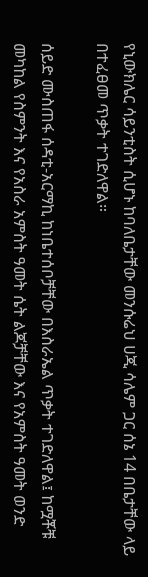የኒውክሌር ሳይንቲስት ሲሆኑ ከባለቤታቸው መንሱሬህ ሀጂ ሳሌም ጋር ሰኔ 14 በቤታቸው ላይ በተፈፀመ ጥቃት ተገድለዋል።

ሰይድ ሙስጠፋ ሰዳቲ-አርማኪ ከነቤተሰቦቻቸው በእስራኤል ጥቃት ተገድለዋል፤ ከሟቾቹ መካከል የስምንት እና የአስራ አምስት ዓመት ሴት ልጆቻቸው እና የአምስት ዓመት ወንድ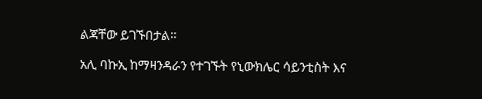ልጃቸው ይገኙበታል።

አሊ ባኩኢ ከማዛንዳራን የተገኙት የኒውክሌር ሳይንቲስት እና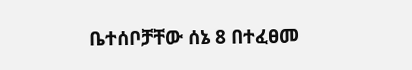ቤተሰቦቻቸው ሰኔ 8 በተፈፀመ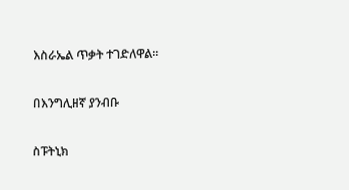እስራኤል ጥቃት ተገድለዋል።

በእንግሊዘኛ ያንብቡ

ስፑትኒክ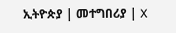ኢትዮጵያ | መተግበሪያ | X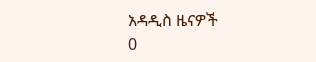አዳዲስ ዜናዎች
0